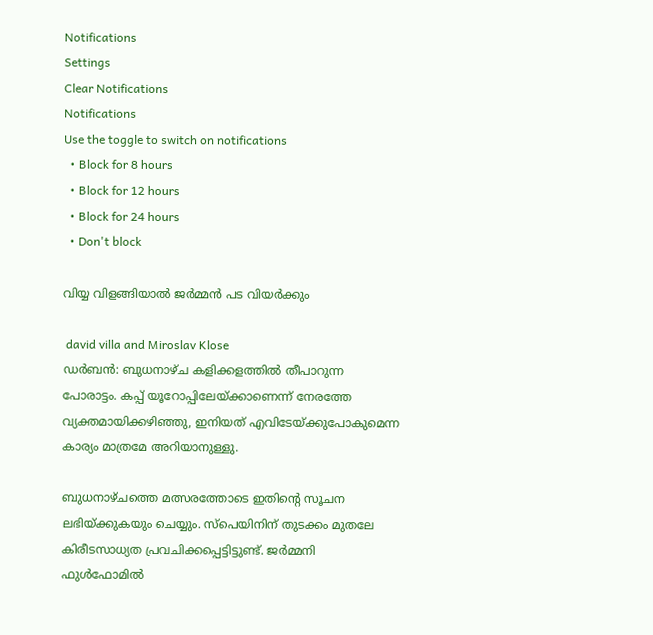Notifications
Settings
Clear Notifications
Notifications
Use the toggle to switch on notifications
  • Block for 8 hours
  • Block for 12 hours
  • Block for 24 hours
  • Don't block

വിയ്യ വിളങ്ങിയാല്‍ ജര്‍മ്മന്‍ പട വിയര്‍ക്കും

 david villa and Miroslav Klose
ഡര്‍ബന്‍: ബുധനാഴ്ച കളിക്കളത്തില്‍ തീപാറുന്ന പോരാട്ടം. കപ്പ് യൂറോപ്പിലേയ്ക്കാണെന്ന് നേരത്തേ വ്യക്തമായിക്കഴിഞ്ഞു, ഇനിയത് എവിടേയ്ക്കുപോകുമെന്ന കാര്യം മാത്രമേ അറിയാനുള്ളു.

ബുധനാഴ്ചത്തെ മത്സരത്തോടെ ഇതിന്റെ സൂചന ലഭിയ്ക്കുകയും ചെയ്യും. സ്‌പെയിനിന് തുടക്കം മുതലേ കിരീടസാധ്യത പ്രവചിക്കപ്പെട്ടിട്ടുണ്ട്. ജര്‍മ്മനി ഫുള്‍ഫോമില്‍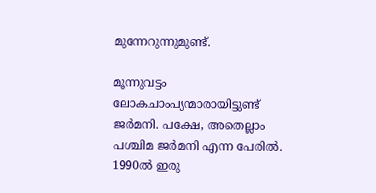മുന്നേറുന്നുമുണ്ട്.

മൂന്നുവട്ടം ലോകചാംപ്യന്മാരായിട്ടുണ്ട് ജര്‍മനി. പക്ഷേ, അതെല്ലാം പശ്ചിമ ജര്‍മനി എന്ന പേരില്‍. 1990ല്‍ ഇരു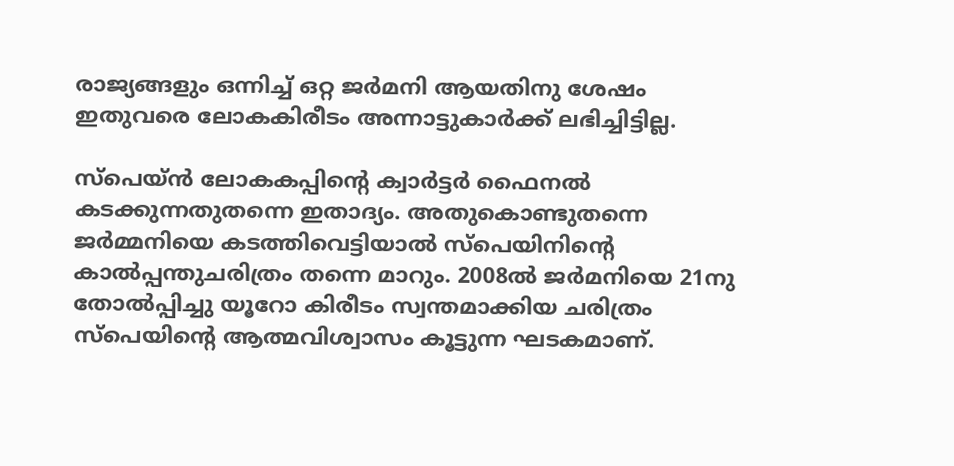രാജ്യങ്ങളും ഒന്നിച്ച് ഒറ്റ ജര്‍മനി ആയതിനു ശേഷം ഇതുവരെ ലോകകിരീടം അന്നാട്ടുകാര്‍ക്ക് ലഭിച്ചിട്ടില്ല.

സ്‌പെയ്ന്‍ ലോകകപ്പിന്റെ ക്വാര്‍ട്ടര്‍ ഫൈനല്‍ കടക്കുന്നതുതന്നെ ഇതാദ്യം. അതുകൊണ്ടുതന്നെ ജര്‍മ്മനിയെ കടത്തിവെട്ടിയാല്‍ സ്‌പെയിനിന്റെ കാല്‍പ്പന്തുചരിത്രം തന്നെ മാറും. 2008ല്‍ ജര്‍മനിയെ 21നു തോല്‍പ്പിച്ചു യൂറോ കിരീടം സ്വന്തമാക്കിയ ചരിത്രം സ്‌പെയിന്റെ ആത്മവിശ്വാസം കൂട്ടുന്ന ഘടകമാണ്.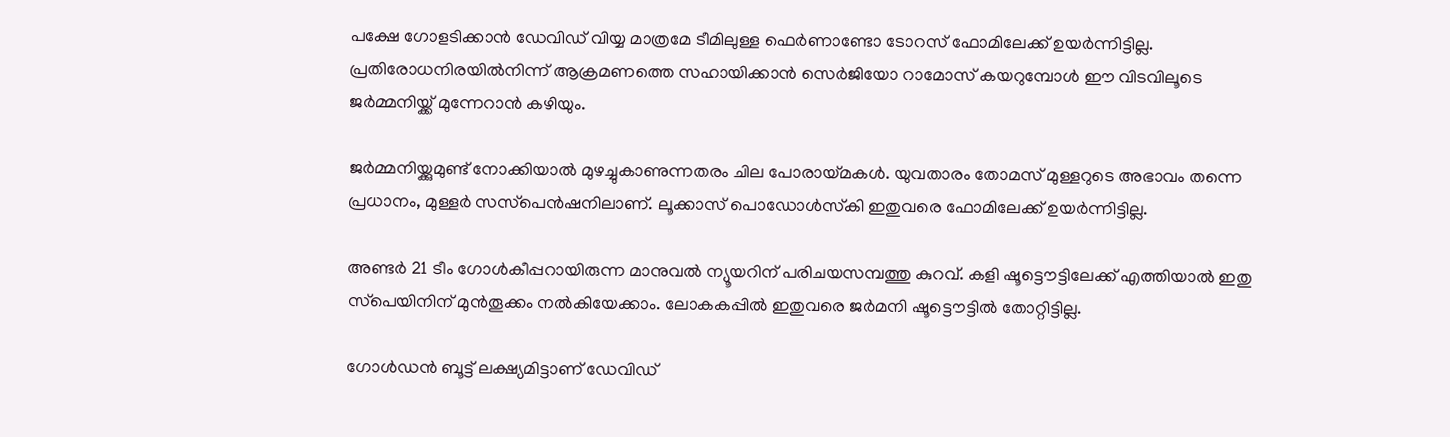പക്ഷേ ഗോളടിക്കാന്‍ ഡേവിഡ് വിയ്യ മാത്രമേ ടീമിലുള്ള ഫെര്‍ണാണ്ടോ ടോറസ് ഫോമിലേക്ക് ഉയര്‍ന്നിട്ടില്ല. പ്രതിരോധനിരയില്‍നിന്ന് ആക്രമണത്തെ സഹായിക്കാന്‍ സെര്‍ജിയോ റാമോസ് കയറുമ്പോള്‍ ഈ വിടവിലൂടെ ജര്‍മ്മനിയ്ക്ക് മുന്നേറാന്‍ കഴിയും.

ജര്‍മ്മനിയ്ക്കുമുണ്ട് നോക്കിയാല്‍ മുഴച്ചുകാണുന്നതരം ചില പോരായ്മകള്‍. യുവതാരം തോമസ് മുള്ളറുടെ അഭാവം തന്നെ പ്രധാനം, മുള്ളര്‍ സസ്‌പെന്‍ഷനിലാണ്. ലൂക്കാസ് പൊഡോള്‍സ്‌കി ഇതുവരെ ഫോമിലേക്ക് ഉയര്‍ന്നിട്ടില്ല.

അണ്ടര്‍ 21 ടീം ഗോള്‍കീപ്പറായിരുന്ന മാനുവല്‍ ന്യൂയറിന് പരിചയസമ്പത്തു കുറവ്. കളി ഷൂട്ടൌട്ടിലേക്ക് എത്തിയാല്‍ ഇതു സ്‌പെയിനിന് മുന്‍തൂക്കം നല്‍കിയേക്കാം. ലോകകപ്പില്‍ ഇതുവരെ ജര്‍മനി ഷൂട്ടൌട്ടില്‍ തോറ്റിട്ടില്ല.

ഗോള്‍ഡന്‍ ബൂട്ട് ലക്ഷ്യമിട്ടാണ് ഡേവിഡ്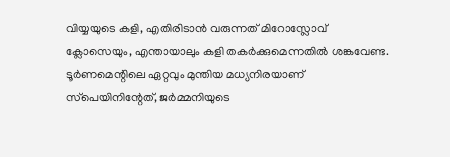വിയ്യയുടെ കളി, എതിരിടാന്‍ വരുന്നത് മിറോസ്ലോവ് ക്ലോസെയും, എന്തായാലും കളി തകര്‍ക്കുമെന്നതില്‍ ശങ്കവേണ്ട. ടൂര്‍ണമെന്റിലെ ഏറ്റവും മുന്തിയ മധ്യനിരയാണ് സ്‌പെയിനിന്റേത്, ജര്‍മ്മനിയുടെ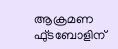ആക്രമണ ഫു്ടബോളിന്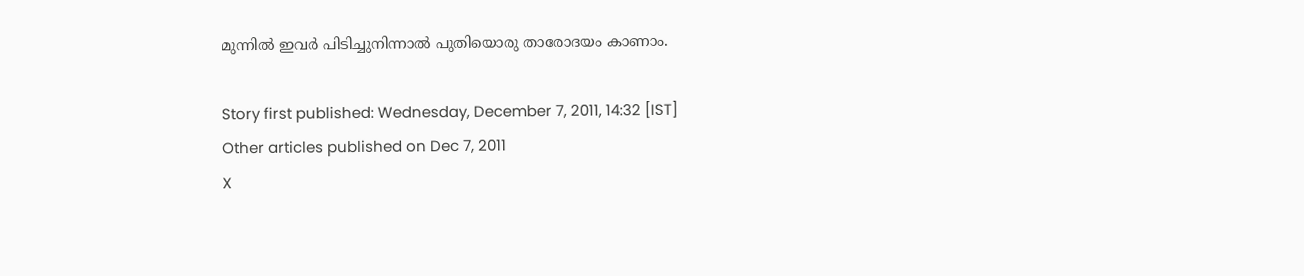മുന്നില്‍ ഇവര്‍ പിടിച്ചുനിന്നാല്‍ പുതിയൊരു താരോദയം കാണാം.

Story first published: Wednesday, December 7, 2011, 14:32 [IST]
Other articles published on Dec 7, 2011
X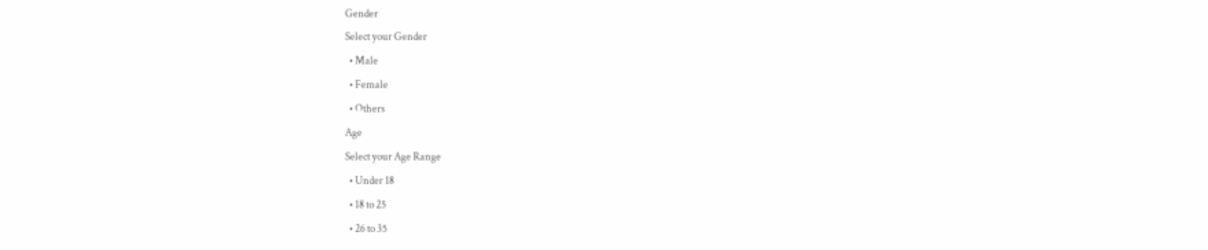Gender
Select your Gender
  • Male
  • Female
  • Others
Age
Select your Age Range
  • Under 18
  • 18 to 25
  • 26 to 35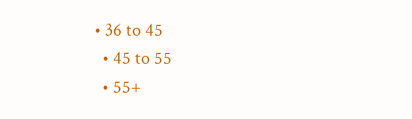• 36 to 45
  • 45 to 55
  • 55+